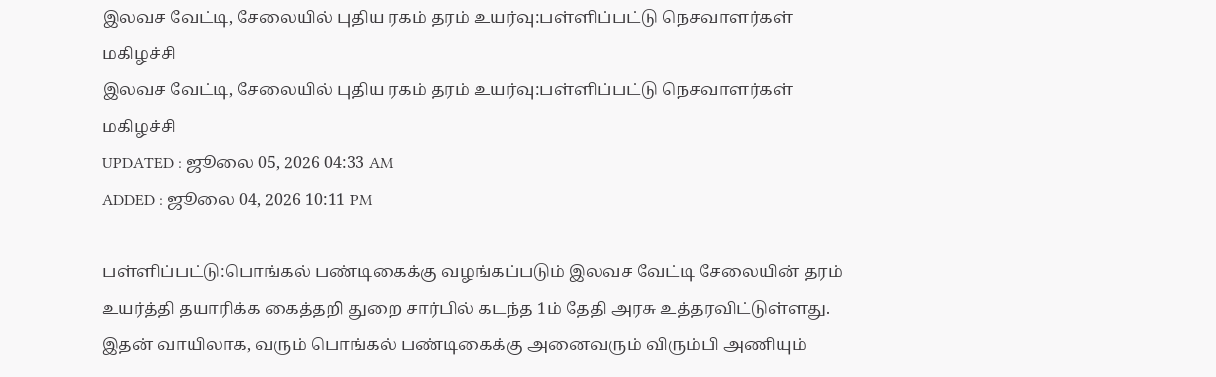இலவச வேட்டி, சேலையில் புதிய ரகம் தரம் உயர்வு:பள்ளிப்பட்டு நெசவாளர்கள் மகிழச்சி
இலவச வேட்டி, சேலையில் புதிய ரகம் தரம் உயர்வு:பள்ளிப்பட்டு நெசவாளர்கள் மகிழச்சி
UPDATED : ஜூலை 05, 2026 04:33 AM
ADDED : ஜூலை 04, 2026 10:11 PM

பள்ளிப்பட்டு:பொங்கல் பண்டிகைக்கு வழங்கப்படும் இலவச வேட்டி சேலையின் தரம் உயர்த்தி தயாரிக்க கைத்தறி துறை சார்பில் கடந்த 1ம் தேதி அரசு உத்தரவிட்டுள்ளது. இதன் வாயிலாக, வரும் பொங்கல் பண்டிகைக்கு அனைவரும் விரும்பி அணியும்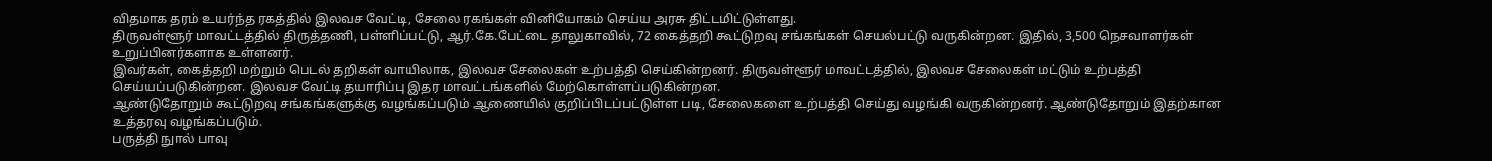விதமாக தரம் உயர்ந்த ரகத்தில் இலவச வேட்டி, சேலை ரகங்கள் வினியோகம் செய்ய அரசு திட்டமிட்டுள்ளது.
திருவள்ளூர் மாவட்டத்தில் திருத்தணி, பள்ளிப்பட்டு, ஆர்.கே.பேட்டை தாலுகாவில், 72 கைத்தறி கூட்டுறவு சங்கங்கள் செயல்பட்டு வருகின்றன. இதில், 3,500 நெசவாளர்கள் உறுப்பினர்களாக உள்ளனர்.
இவர்கள், கைத்தறி மற்றும் பெடல் தறிகள் வாயிலாக, இலவச சேலைகள் உற்பத்தி செய்கின்றனர். திருவள்ளூர் மாவட்டத்தில், இலவச சேலைகள் மட்டும் உற்பத்தி செய்யப்படுகின்றன. இலவச வேட்டி தயாரிப்பு இதர மாவட்டங்களில் மேற்கொள்ளப்படுகின்றன.
ஆண்டுதோறும் கூட்டுறவு சங்கங்களுக்கு வழங்கப்படும் ஆணையில் குறிப்பிடப்பட்டுள்ள படி, சேலைகளை உற்பத்தி செய்து வழங்கி வருகின்றனர். ஆண்டுதோறும் இதற்கான உத்தரவு வழங்கப்படும்.
பருத்தி நுால் பாவு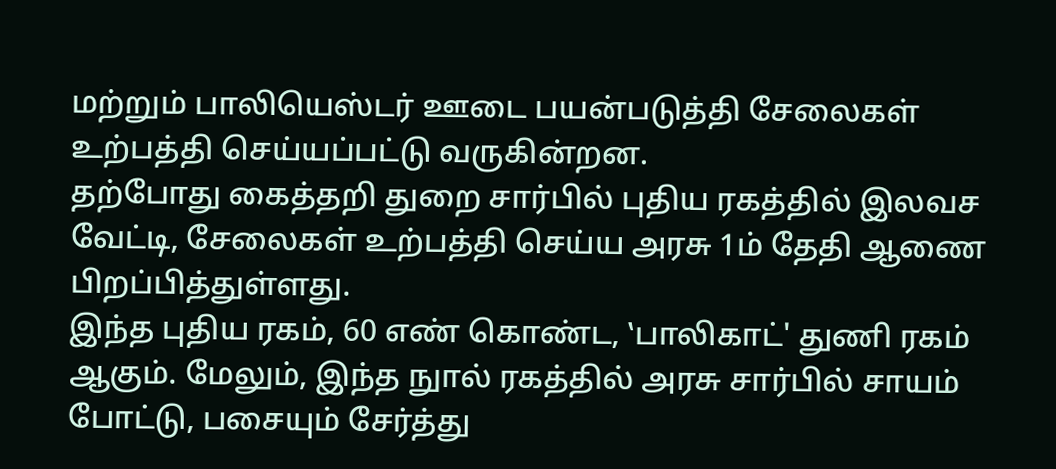மற்றும் பாலியெஸ்டர் ஊடை பயன்படுத்தி சேலைகள் உற்பத்தி செய்யப்பட்டு வருகின்றன.
தற்போது கைத்தறி துறை சார்பில் புதிய ரகத்தில் இலவச வேட்டி, சேலைகள் உற்பத்தி செய்ய அரசு 1ம் தேதி ஆணை பிறப்பித்துள்ளது.
இந்த புதிய ரகம், 60 எண் கொண்ட, ‛பாலிகாட்' துணி ரகம் ஆகும். மேலும், இந்த நுால் ரகத்தில் அரசு சார்பில் சாயம் போட்டு, பசையும் சேர்த்து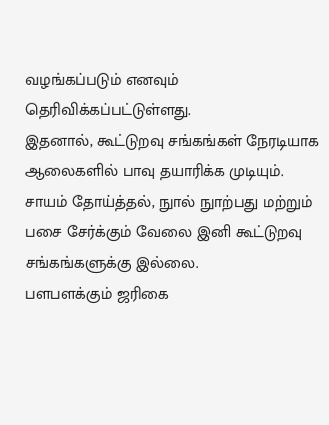வழங்கப்படும் எனவும் தெரிவிக்கப்பட்டுள்ளது.
இதனால், கூட்டுறவு சங்கங்கள் நேரடியாக ஆலைகளில் பாவு தயாரிக்க முடியும். சாயம் தோய்த்தல், நுால் நுாற்பது மற்றும் பசை சேர்க்கும் வேலை இனி கூட்டுறவு சங்கங்களுக்கு இல்லை.
பளபளக்கும் ஜரிகை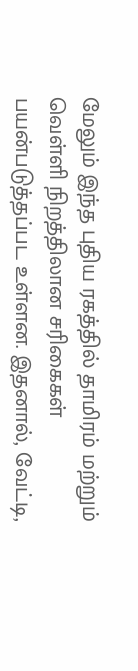மேலும் இந்த புதிய ரகத்தில் தாமிரம் மற்றும் வெள்ளி நிறத்திலான சரிகைகள் பயன்படுத்தப்பட உள்ளன. இதனால், வேட்டி,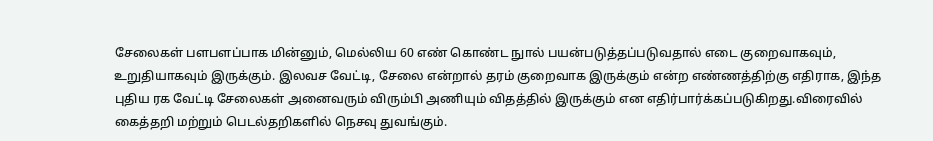சேலைகள் பளபளப்பாக மின்னும், மெல்லிய 60 எண் கொண்ட நுால் பயன்படுத்தப்படுவதால் எடை குறைவாகவும், உறுதியாகவும் இருக்கும். இலவச வேட்டி, சேலை என்றால் தரம் குறைவாக இருக்கும் என்ற எண்ணத்திற்கு எதிராக, இந்த புதிய ரக வேட்டி சேலைகள் அனைவரும் விரும்பி அணியும் விதத்தில் இருக்கும் என எதிர்பார்க்கப்படுகிறது.விரைவில் கைத்தறி மற்றும் பெடல்தறிகளில் நெசவு துவங்கும்.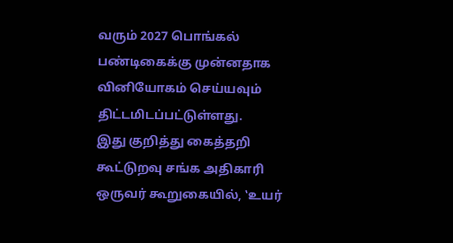வரும் 2027 பொங்கல் பண்டிகைக்கு முன்னதாக வினியோகம் செய்யவும் திட்டமிடப்பட்டுள்ளது.
இது குறித்து கைத்தறி கூட்டுறவு சங்க அதிகாரி ஒருவர் கூறுகையில், ‛உயர்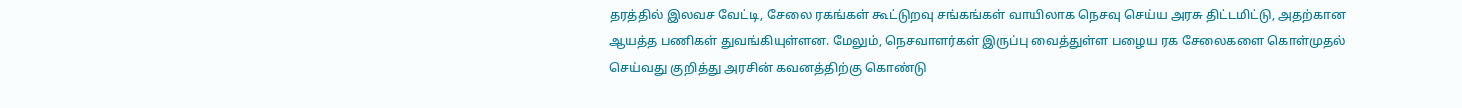தரத்தில் இலவச வேட்டி, சேலை ரகங்கள் கூட்டுறவு சங்கங்கள் வாயிலாக நெசவு செய்ய அரசு திட்டமிட்டு, அதற்கான ஆயத்த பணிகள் துவங்கியுள்ளன. மேலும், நெசவாளர்கள் இருப்பு வைத்துள்ள பழைய ரக சேலைகளை கொள்முதல் செய்வது குறித்து அரசின் கவனத்திற்கு கொண்டு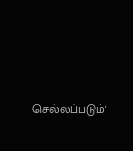செல்லப்படும்'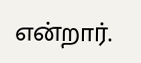என்றார்.